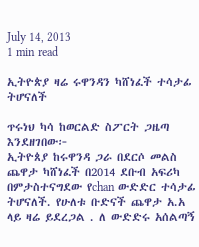July 14, 2013
1 min read

ኢትዮጵያ ዛሬ ሩዋንዳን ካሸነፈች ተሳታፊ ትሆናለች

ጥሩነህ ካሳ ከወርልድ ስፖርት ጋዜጣ እንደዘገበው፦
ኢትዮጰያ ከሩዋንዳ ጋራ በደርሶ መልስ ጨዋታ ካሸነፈች በ2014 ደቡብ አፍሪካ በምታስተናግደው የchan ውድድር ተሳታፊ ትሆናለች. የሁለቱ ቡድናች ጨዋታ አ.አ ላይ ዛሬ ይደረጋል . ለ ውድድሩ አሰልጣኝ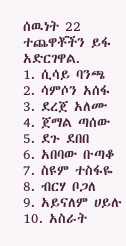ሰዉነት 22 ተጨዋቾችን ይፋ አድርገዋል.
1. ሲሳይ ባንጫ
2. ሳምሶን አሰፋ
3. ደረጀ አለሙ
4. ጀማል ጣሰው
5. ደጉ ደበበ
6. አበባው ቡጣቆ
7. ስዩም ተስፋዬ
8. ብርሃ ቦጋለ
9. አይናለም ሀይሉ
10. አስራት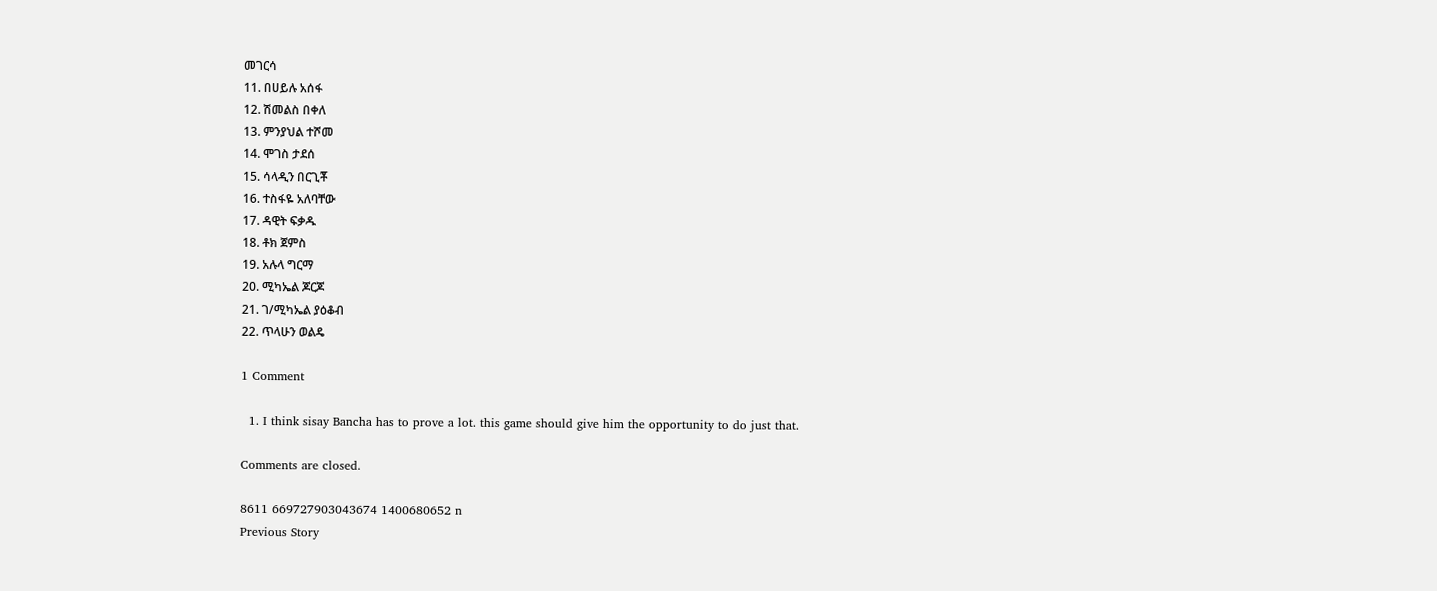መገርሳ
11. በሀይሉ አሰፋ
12. ሽመልስ በቀለ
13. ምንያህል ተሾመ
14. ሞገስ ታደሰ
15. ሳላዲን በርጊቾ
16. ተስፋዬ አለባቸው
17. ዳዊት ፍቃዱ
18. ቶክ ጀምስ
19. አሉላ ግርማ
20. ሚካኤል ጆርጆ
21. ገ/ሚካኤል ያዕቆብ
22. ጥላሁን ወልዴ

1 Comment

  1. I think sisay Bancha has to prove a lot. this game should give him the opportunity to do just that.

Comments are closed.

8611 669727903043674 1400680652 n
Previous Story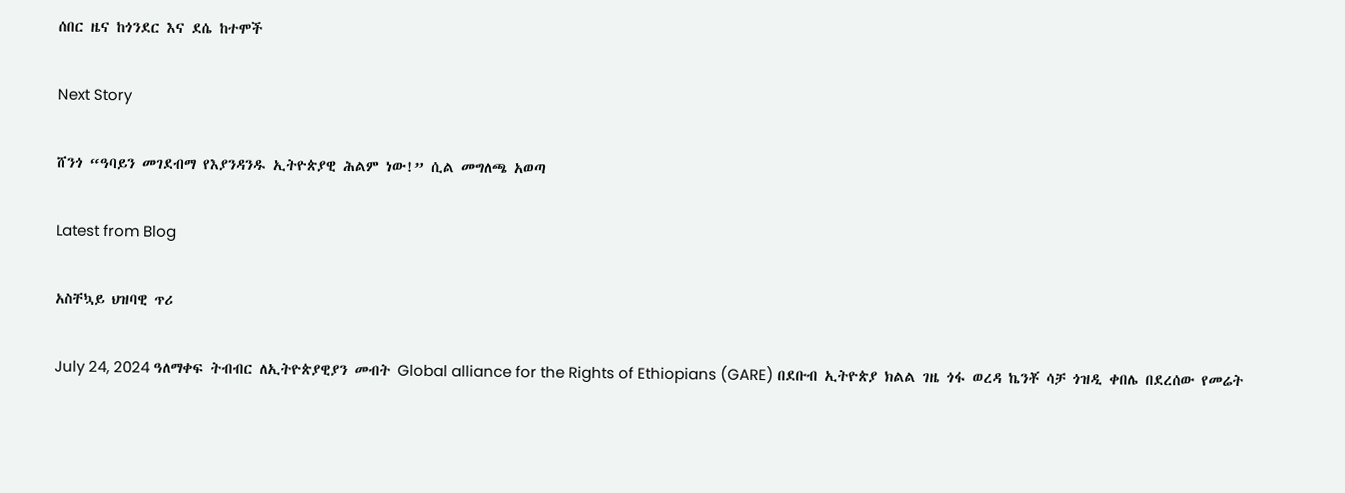ሰበር ዜና ከጎንደር እና ደሴ ከተሞች

Next Story

ሸንጎ “ዓባይን መገደብማ የእያንዳንዱ ኢትዮጵያዊ ሕልም ነው!” ሲል መግለጫ አወጣ

Latest from Blog

አስቸኳይ ህዝባዊ ጥሪ

July 24, 2024 ዓለማቀፍ ትብብር ለኢትዮጵያዊያን መብት Global alliance for the Rights of Ethiopians (GARE) በደቡብ ኢትዮጵያ ክልል ገዜ ጎፋ ወረዳ ኬንቾ ሳቻ ጎዝዲ ቀበሌ በደረሰው የመሬት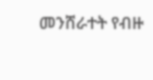መንሸራተት የብዙ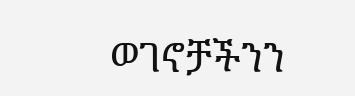ወገኖቻችንን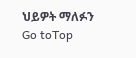ህይዎት ማለፉን
Go toTop